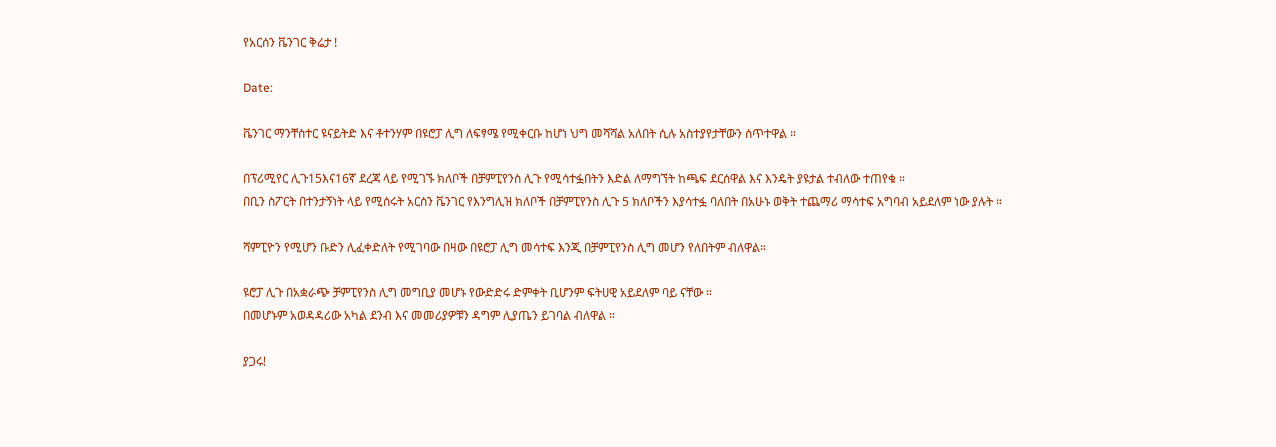የአርሰን ቬንገር ቅሬታ !

Date:

ቬንገር ማንቸስተር ዩናይትድ እና ቶተንሃም በዩሮፓ ሊግ ለፍፃሜ የሚቀርቡ ከሆነ ህግ መሻሻል አለበት ሲሉ አስተያየታቸውን ሰጥተዋል ።

በፕሪሚየር ሊጉ15እና16ኛ ደረጃ ላይ የሚገኙ ክለቦች በቻምፒየንስ ሊጉ የሚሳተፏበትን እድል ለማግኘት ከጫፍ ደርሰዋል እና እንዴት ያዩታል ተብለው ተጠየቁ ።
በቢን ስፖርት በተንታኝነት ላይ የሚሰሩት አርሰን ቬንገር የእንግሊዝ ክለቦች በቻምፒየንስ ሊጉ 5 ክለቦችን እያሳተፏ ባለበት በአሁኑ ወቅት ተጨማሪ ማሳተፍ አግባብ አይደለም ነው ያሉት ።

ሻምፒዮን የሚሆን ቡድን ሊፈቀድለት የሚገባው በዛው በዩሮፓ ሊግ መሳተፍ እንጂ በቻምፒየንስ ሊግ መሆን የለበትም ብለዋል።

ዩሮፓ ሊጉ በአቋራጭ ቻምፒየንስ ሊግ መግቢያ መሆኑ የውድድሩ ድምቀት ቢሆንም ፍትሀዊ አይደለም ባይ ናቸው ።
በመሆኑም አወዳዳሪው አካል ደንብ እና መመሪያዎቹን ዳግም ሊያጤን ይገባል ብለዋል ።

ያጋሩ!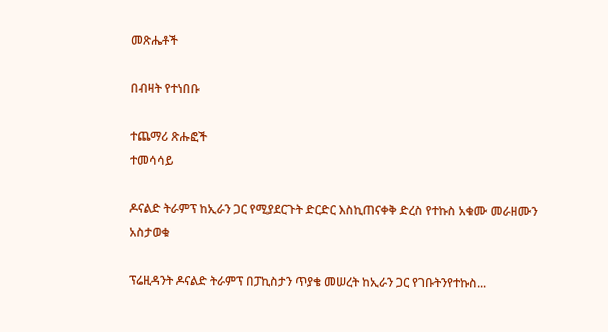መጽሔቶች

በብዛት የተነበቡ

ተጨማሪ ጽሑፎች
ተመሳሳይ

ዶናልድ ትራምፕ ከኢራን ጋር የሚያደርጉት ድርድር እስኪጠናቀቅ ድረስ የተኩስ አቁሙ መራዘሙን አስታወቁ

ፕሬዚዳንት ዶናልድ ትራምፕ በፓኪስታን ጥያቄ መሠረት ከኢራን ጋር የገቡትንየተኩስ...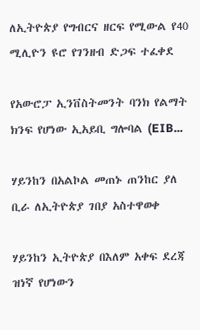ለኢትዮጵያ የግብርና ዘርፍ የሚውል የ40 ሚሊዮን ዩሮ የገንዘብ ድጋፍ ተፈቀደ

የአውሮፓ ኢንቨስትመንት ባንክ የልማት ክንፍ የሆነው ኢአይቢ ግሎባል (EIB...

ሃይንከን በአልኮል መጠኑ ጠንከር ያለ ቢራ ለኢትዮጵያ ገበያ አስተዋወቀ

ሃይንከን ኢትዮጵያ በእለም አቀፍ ደረጃ ዝነኛ የሆነውን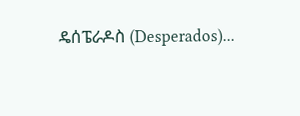ዴሰፔራዶስ (Desperados)...